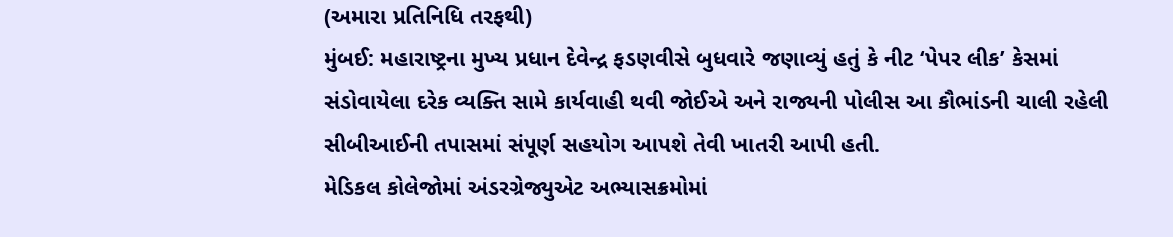(અમારા પ્રતિનિધિ તરફથી)
મુંબઈ: મહારાષ્ટ્રના મુખ્ય પ્રધાન દેવેન્દ્ર ફડણવીસે બુધવારે જણાવ્યું હતું કે નીટ ‘પેપર લીક’ કેસમાં સંડોવાયેલા દરેક વ્યક્તિ સામે કાર્યવાહી થવી જોઈએ અને રાજ્યની પોલીસ આ કૌભાંડની ચાલી રહેલી સીબીઆઈની તપાસમાં સંપૂર્ણ સહયોગ આપશે તેવી ખાતરી આપી હતી.
મેડિકલ કોલેજોમાં અંડરગ્રેજ્યુએટ અભ્યાસક્રમોમાં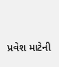પ્રવેશ માટેની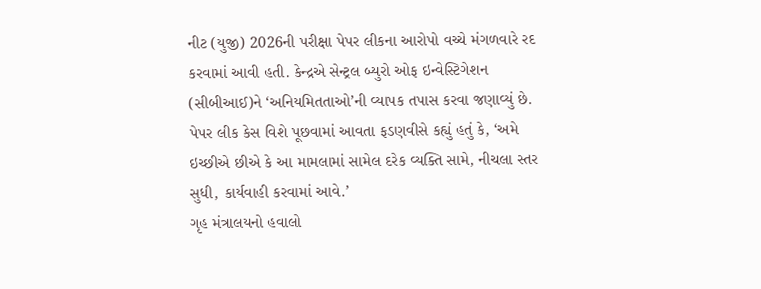નીટ (યુજી) 2026ની પરીક્ષા પેપર લીકના આરોપો વચ્ચે મંગળવારે રદ કરવામાં આવી હતી. કેન્દ્રએ સેન્ટ્રલ બ્યુરો ઓફ ઇન્વેસ્ટિગેશન (સીબીઆઈ)ને ‘અનિયમિતતાઓ’ની વ્યાપક તપાસ કરવા જણાવ્યું છે.
પેપર લીક કેસ વિશે પૂછવામાં આવતા ફડણવીસે કહ્યું હતું કે, ‘અમે ઇચ્છીએ છીએ કે આ મામલામાં સામેલ દરેક વ્યક્તિ સામે, નીચલા સ્તર સુધી, કાર્યવાહી કરવામાં આવે.’
ગૃહ મંત્રાલયનો હવાલો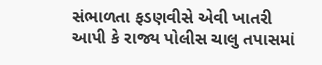સંભાળતા ફડણવીસે એવી ખાતરી આપી કે રાજ્ય પોલીસ ચાલુ તપાસમાં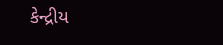કેન્દ્રીય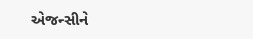એજન્સીને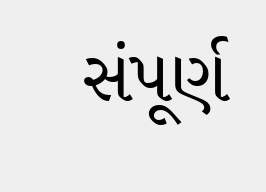સંપૂર્ણ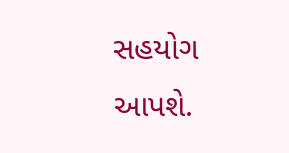સહયોગ આપશે.